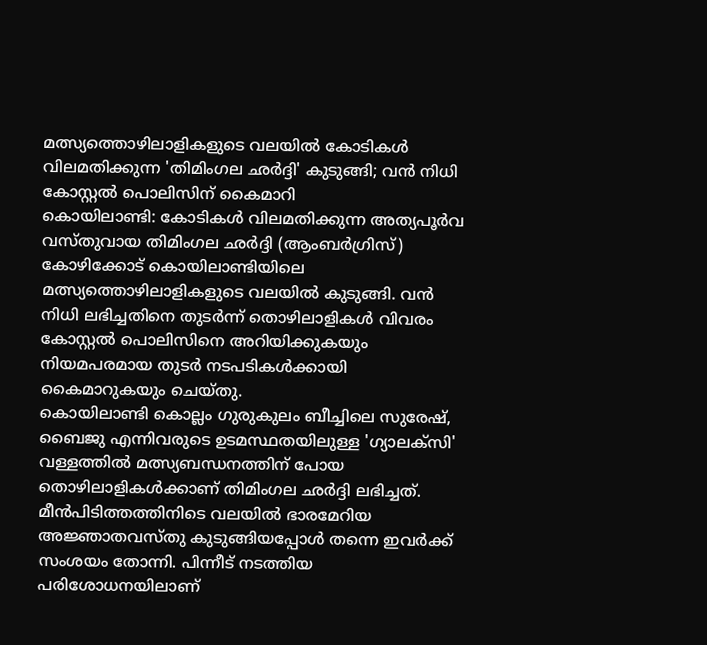മത്സ്യത്തൊഴിലാളികളുടെ വലയിൽ കോടികൾ വിലമതിക്കുന്ന 'തിമിംഗല ഛർദ്ദി' കുടുങ്ങി; വൻ നിധി കോസ്റ്റൽ പൊലിസിന് കൈമാറി
കൊയിലാണ്ടി: കോടികൾ വിലമതിക്കുന്ന അത്യപൂർവ വസ്തുവായ തിമിംഗല ഛർദ്ദി (ആംബർഗ്രിസ്) കോഴിക്കോട് കൊയിലാണ്ടിയിലെ മത്സ്യത്തൊഴിലാളികളുടെ വലയിൽ കുടുങ്ങി. വൻ നിധി ലഭിച്ചതിനെ തുടർന്ന് തൊഴിലാളികൾ വിവരം കോസ്റ്റൽ പൊലിസിനെ അറിയിക്കുകയും നിയമപരമായ തുടർ നടപടികൾക്കായി കൈമാറുകയും ചെയ്തു.
കൊയിലാണ്ടി കൊല്ലം ഗുരുകുലം ബീച്ചിലെ സുരേഷ്, ബൈജു എന്നിവരുടെ ഉടമസ്ഥതയിലുള്ള 'ഗ്യാലക്സി' വള്ളത്തിൽ മത്സ്യബന്ധനത്തിന് പോയ തൊഴിലാളികൾക്കാണ് തിമിംഗല ഛർദ്ദി ലഭിച്ചത്. മീൻപിടിത്തത്തിനിടെ വലയിൽ ഭാരമേറിയ അജ്ഞാതവസ്തു കുടുങ്ങിയപ്പോൾ തന്നെ ഇവർക്ക് സംശയം തോന്നി. പിന്നീട് നടത്തിയ പരിശോധനയിലാണ്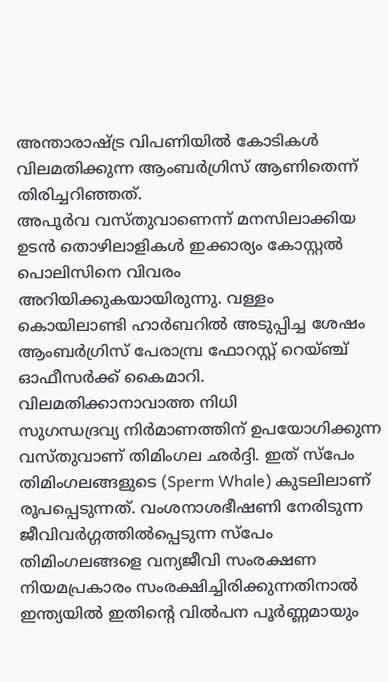അന്താരാഷ്ട്ര വിപണിയിൽ കോടികൾ വിലമതിക്കുന്ന ആംബർഗ്രിസ് ആണിതെന്ന് തിരിച്ചറിഞ്ഞത്.
അപൂർവ വസ്തുവാണെന്ന് മനസിലാക്കിയ ഉടൻ തൊഴിലാളികൾ ഇക്കാര്യം കോസ്റ്റൽ പൊലിസിനെ വിവരം അറിയിക്കുകയായിരുന്നു. വള്ളം കൊയിലാണ്ടി ഹാർബറിൽ അടുപ്പിച്ച ശേഷം ആംബർഗ്രിസ് പേരാമ്പ്ര ഫോറസ്റ്റ് റെയ്ഞ്ച് ഓഫീസർക്ക് കൈമാറി.
വിലമതിക്കാനാവാത്ത നിധി
സുഗന്ധദ്രവ്യ നിർമാണത്തിന് ഉപയോഗിക്കുന്ന വസ്തുവാണ് തിമിംഗല ഛർദ്ദി. ഇത് സ്പേം തിമിംഗലങ്ങളുടെ (Sperm Whale) കുടലിലാണ് രൂപപ്പെടുന്നത്. വംശനാശഭീഷണി നേരിടുന്ന ജീവിവർഗ്ഗത്തിൽപ്പെടുന്ന സ്പേം തിമിംഗലങ്ങളെ വന്യജീവി സംരക്ഷണ നിയമപ്രകാരം സംരക്ഷിച്ചിരിക്കുന്നതിനാൽ ഇന്ത്യയിൽ ഇതിന്റെ വിൽപന പൂർണ്ണമായും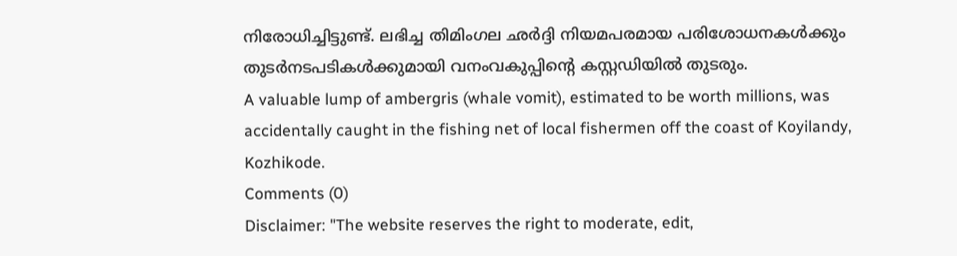നിരോധിച്ചിട്ടുണ്ട്. ലഭിച്ച തിമിംഗല ഛർദ്ദി നിയമപരമായ പരിശോധനകൾക്കും തുടർനടപടികൾക്കുമായി വനംവകുപ്പിന്റെ കസ്റ്റഡിയിൽ തുടരും.
A valuable lump of ambergris (whale vomit), estimated to be worth millions, was accidentally caught in the fishing net of local fishermen off the coast of Koyilandy, Kozhikode.
Comments (0)
Disclaimer: "The website reserves the right to moderate, edit,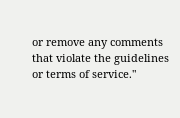or remove any comments that violate the guidelines or terms of service."